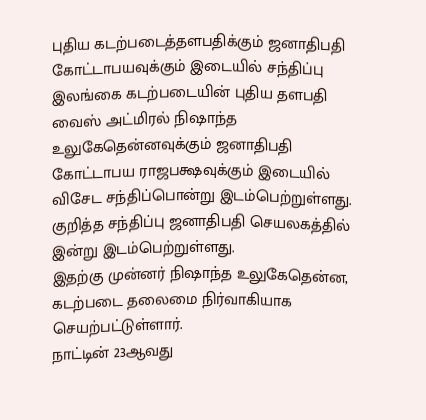புதிய கடற்படைத்தளபதிக்கும் ஜனாதிபதி கோட்டாபயவுக்கும் இடையில் சந்திப்பு
இலங்கை கடற்படையின் புதிய தளபதி வைஸ் அட்மிரல் நிஷாந்த உலுகேதென்னவுக்கும் ஜனாதிபதி கோட்டாபய ராஜபக்ஷவுக்கும் இடையில் விசேட சந்திப்பொன்று இடம்பெற்றுள்ளது.
குறித்த சந்திப்பு ஜனாதிபதி செயலகத்தில் இன்று இடம்பெற்றுள்ளது.
இதற்கு முன்னர் நிஷாந்த உலுகேதென்ன, கடற்படை தலைமை நிர்வாகியாக செயற்பட்டுள்ளார்.
நாட்டின் 23ஆவது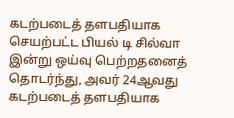கடற்படைத் தளபதியாக செயற்பட்ட பியல் டி சில்வா இன்று ஒய்வு பெற்றதனைத் தொடர்ந்து, அவர் 24ஆவது கடற்படைத் தளபதியாக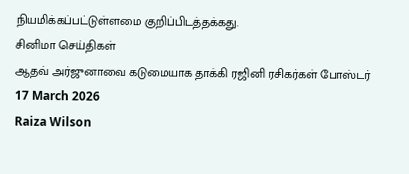நியமிக்கப்பட்டுள்ளமை குறிப்பிடத்தக்கது.
சினிமா செய்திகள்
ஆதவ் அர்ஜுனாவை கடுமையாக தாக்கி ரஜினி ரசிகர்கள் போஸ்டர்
17 March 2026
Raiza Wilson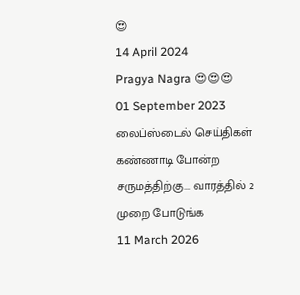😍
14 April 2024
Pragya Nagra 😍😍😍
01 September 2023
லைப்ஸ்டைல் செய்திகள்
கண்ணாடி போன்ற சருமத்திற்கு... வாரத்தில் 2 முறை போடுங்க
11 March 2026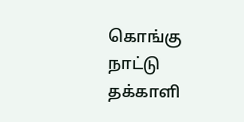கொங்கு நாட்டு தக்காளி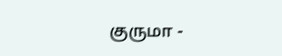குருமா -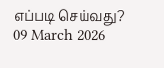எப்படி செய்வது?
09 March 2026